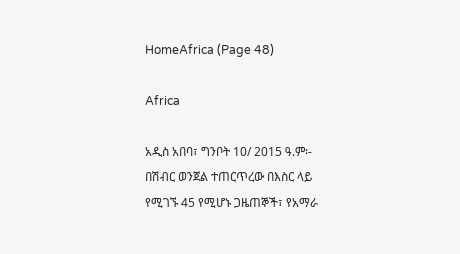HomeAfrica (Page 48)

Africa

አዲስ አበባ፣ ግንቦት 10/ 2015 ዓ.ም፡- በሽብር ወንጀል ተጠርጥረው በእስር ላይ የሚገኙ 45 የሚሆኑ ጋዜጠኞች፣ የአማራ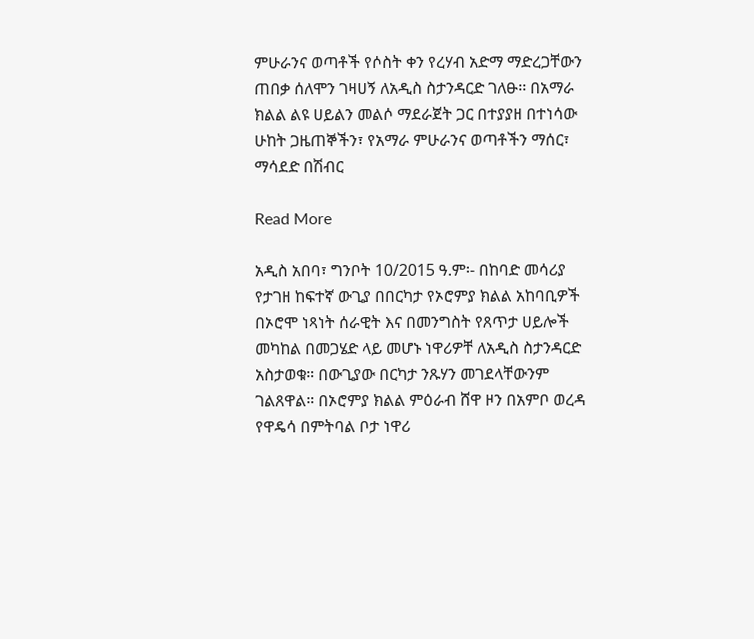ምሁራንና ወጣቶች የሶስት ቀን የረሃብ አድማ ማድረጋቸውን ጠበቃ ሰለሞን ገዛሀኝ ለአዲስ ስታንዳርድ ገለፁ፡፡ በአማራ ክልል ልዩ ሀይልን መልሶ ማደራጀት ጋር በተያያዘ በተነሳው ሁከት ጋዜጠኞችን፣ የአማራ ምሁራንና ወጣቶችን ማሰር፣ ማሳደድ በሽብር

Read More

አዲስ አበባ፣ ግንቦት 10/2015 ዓ.ም፡- በከባድ መሳሪያ የታገዘ ከፍተኛ ውጊያ በበርካታ የኦሮምያ ክልል አከባቢዎች በኦሮሞ ነጻነት ሰራዊት እና በመንግስት የጸጥታ ሀይሎች መካከል በመጋሄድ ላይ መሆኑ ነዋሪዎቸ ለአዲስ ስታንዳርድ አስታወቁ። በውጊያው በርካታ ንጹሃን መገደላቸውንም ገልጸዋል። በኦሮምያ ክልል ምዕራብ ሸዋ ዞን በአምቦ ወረዳ የዋዴሳ በምትባል ቦታ ነዋሪ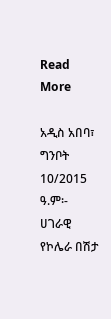Read More

አዲስ አበባ፣ ግንቦት 10/2015 ዓ.ም፡- ሀገራዊ የኮሌራ በሽታ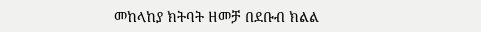መከላከያ ክትባት ዘመቻ በደቡብ ክልል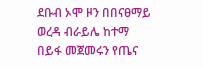ደቡብ ኦሞ ዞን በበናፀማይ ወረዳ ብራይሌ ከተማ በይፋ መጀመሩን የጤና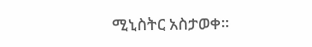ሚኒስትር አስታወቀ።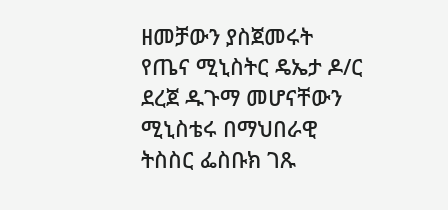ዘመቻውን ያስጀመሩት የጤና ሚኒስትር ዴኤታ ዶ/ር ደረጀ ዱጉማ መሆናቸውን ሚኒስቴሩ በማህበራዊ ትስስር ፌስቡክ ገጹ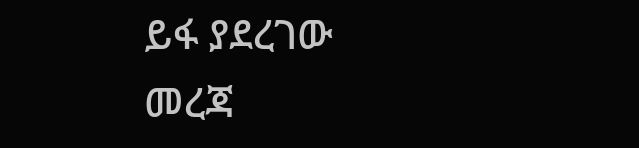ይፋ ያደረገው መረጃ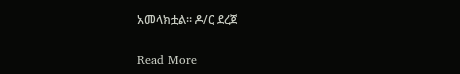አመላክቷል። ዶ/ር ደረጀ

Read More